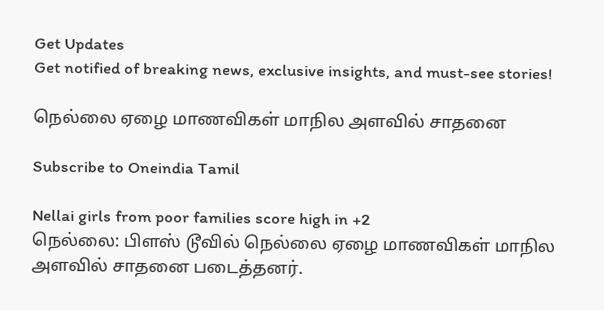Get Updates
Get notified of breaking news, exclusive insights, and must-see stories!

நெல்லை ஏழை மாணவிகள் மாநில அளவில் சாதனை

Subscribe to Oneindia Tamil

Nellai girls from poor families score high in +2
நெல்லை: பிளஸ் டூவில் நெல்லை ஏழை மாணவிகள் மாநில அளவில் சாதனை படைத்தனர்.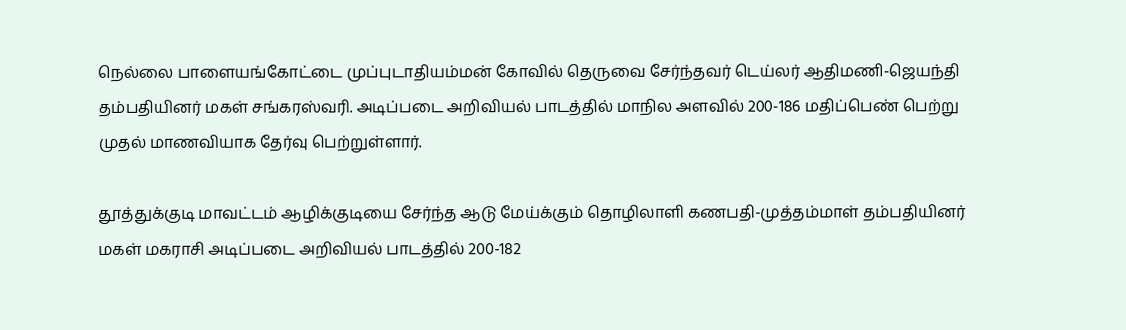நெல்லை பாளையங்கோட்டை முப்புடாதியம்மன் கோவில் தெருவை சேர்ந்தவர் டெய்லர் ஆதிமணி-ஜெயந்தி தம்பதியினர் மகள் சங்கரஸ்வரி. அடிப்படை அறிவியல் பாடத்தில் மாநில அளவில் 200-186 மதிப்பெண் பெற்று முதல் மாணவியாக தேர்வு பெற்றுள்ளார்.

தூத்துக்குடி மாவட்டம் ஆழிக்குடியை சேர்ந்த ஆடு மேய்க்கும் தொழிலாளி கணபதி-முத்தம்மாள் தம்பதியினர் மகள் மகராசி அடிப்படை அறிவியல் பாடத்தில் 200-182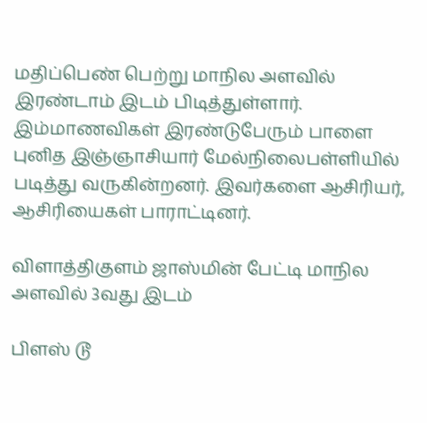மதிப்பெண் பெற்று மாநில அளவில் இரண்டாம் இடம் பிடித்துள்ளார். இம்மாணவிகள் இரண்டுபேரும் பாளை புனித இஞ்ஞாசியார் மேல்நிலைபள்ளியில் படித்து வருகின்றனர். இவர்களை ஆசிரியர், ஆசிரியைகள் பாராட்டினர்.

விளாத்திகுளம் ஜாஸ்மின் பேட்டி மாநில அளவில் 3வது இடம்

பிளஸ் டூ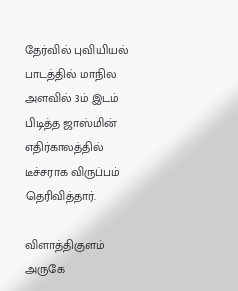தேர்வில் புவியியல் பாடத்தில் மாநில அளவில் 3ம் இடம் பிடித்த ஜாஸ்மின் எதிர்காலத்தில் டீச்சராக விருப்பம் தெரிவித்தார்.

விளாத்திகுளம் அருகே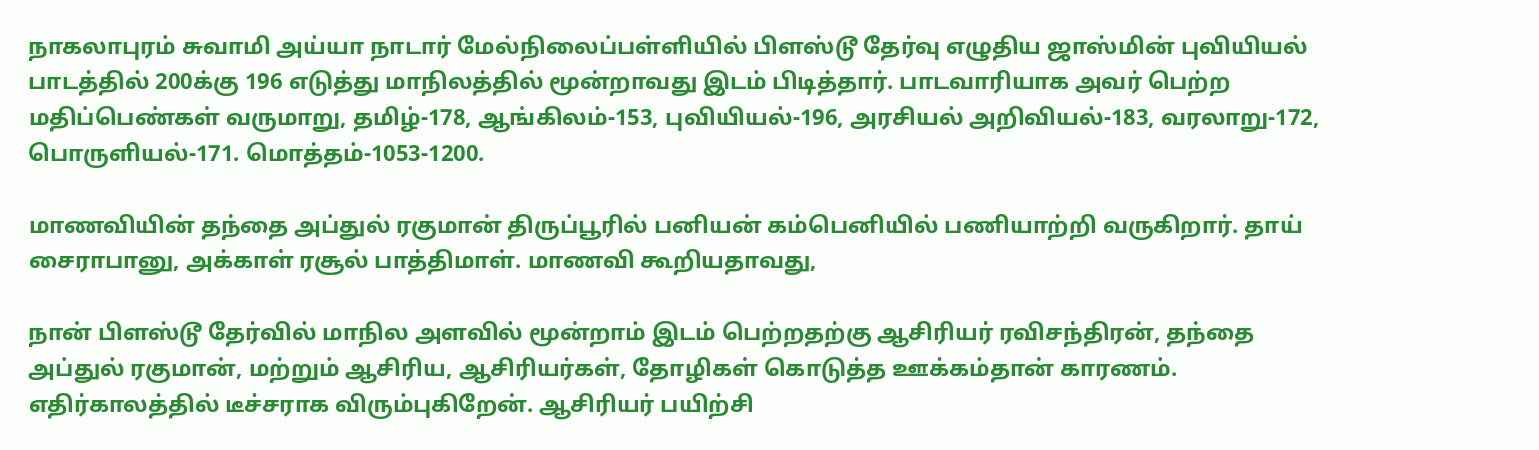நாகலாபுரம் சுவாமி அய்யா நாடார் மேல்நிலைப்பள்ளியில் பிளஸ்டூ தேர்வு எழுதிய ஜாஸ்மின் புவியியல் பாடத்தில் 200க்கு 196 எடுத்து மாநிலத்தில் மூன்றாவது இடம் பிடித்தார். பாடவாரியாக அவர் பெற்ற மதிப்பெண்கள் வருமாறு, தமிழ்-178, ஆங்கிலம்-153, புவியியல்-196, அரசியல் அறிவியல்-183, வரலாறு-172, பொருளியல்-171. மொத்தம்-1053-1200.

மாணவியின் தந்தை அப்துல் ரகுமான் திருப்பூரில் பனியன் கம்பெனியில் பணியாற்றி வருகிறார். தாய் சைராபானு, அக்காள் ரசூல் பாத்திமாள். மாணவி கூறியதாவது,

நான் பிளஸ்டூ தேர்வில் மாநில அளவில் மூன்றாம் இடம் பெற்றதற்கு ஆசிரியர் ரவிசந்திரன், தந்தை அப்துல் ரகுமான், மற்றும் ஆசிரிய, ஆசிரியர்கள், தோழிகள் கொடுத்த ஊக்கம்தான் காரணம். எதிர்காலத்தில் டீச்சராக விரும்புகிறேன். ஆசிரியர் பயிற்சி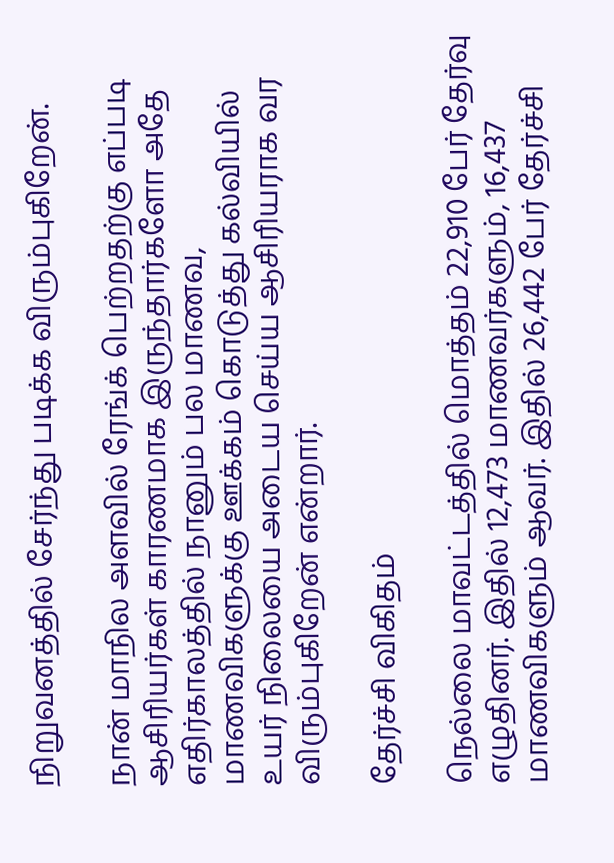நிறுவனத்தில் சேர்ந்து படிக்க விரும்புகிறேன்.

நான் மாநில அளவில் ரேங்க் பெற்றதற்கு எப்படி ஆசிரியர்கள் காரணமாக இருந்தார்களோ அதே எதிர்காலத்தில் நானும் பல மாணவ, மாணவிகளுக்கு ஊக்கம் கொடுத்து கல்வியில் உயர் நிலையை அடைய செய்ய ஆசிரியராக வர விரும்புகிறேன் என்றார்.

தேர்ச்சி விகிதம்

நெல்லை மாவட்டத்தில் மொத்தம் 22,910 பேர் தேர்வு எழுதினர். இதில் 12,473 மாணவர்களும், 16,437 மாணவிகளும் ஆவர். இதில் 26,442 பேர் தேர்ச்சி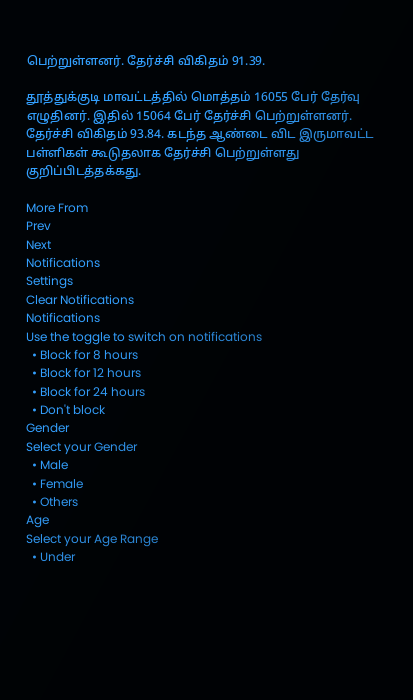பெற்றுள்ளனர். தேர்ச்சி விகிதம் 91.39.

தூத்துக்குடி மாவட்டத்தில் மொத்தம் 16055 பேர் தேர்வு எழுதினர். இதில் 15064 பேர் தேர்ச்சி பெற்றுள்ளனர். தேர்ச்சி விகிதம் 93.84. கடந்த ஆண்டை விட இருமாவட்ட பள்ளிகள் கூடுதலாக தேர்ச்சி பெற்றுள்ளது குறிப்பிடத்தக்கது.

More From
Prev
Next
Notifications
Settings
Clear Notifications
Notifications
Use the toggle to switch on notifications
  • Block for 8 hours
  • Block for 12 hours
  • Block for 24 hours
  • Don't block
Gender
Select your Gender
  • Male
  • Female
  • Others
Age
Select your Age Range
  • Under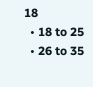18
  • 18 to 25
  • 26 to 35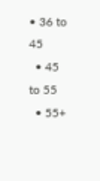• 36 to 45
  • 45 to 55
  • 55+